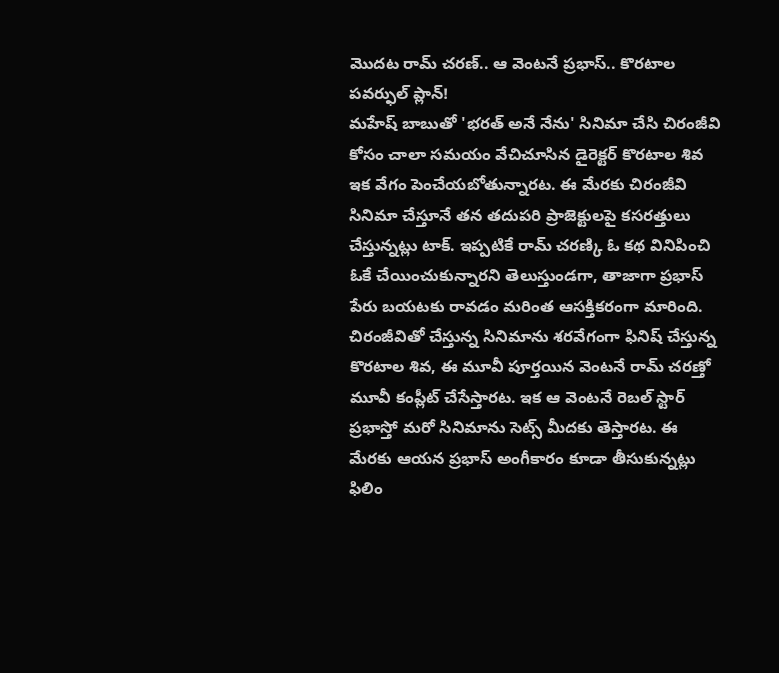మొదట రామ్ చరణ్.. ఆ వెంటనే ప్రభాస్.. కొరటాల పవర్ఫుల్ ప్లాన్!
మహేష్ బాబుతో 'భరత్ అనే నేను' సినిమా చేసి చిరంజీవి కోసం చాలా సమయం వేచిచూసిన డైరెక్టర్ కొరటాల శివ ఇక వేగం పెంచేయబోతున్నారట. ఈ మేరకు చిరంజీవి సినిమా చేస్తూనే తన తదుపరి ప్రాజెక్టులపై కసరత్తులు చేస్తున్నట్లు టాక్. ఇప్పటికే రామ్ చరణ్కి ఓ కథ వినిపించి ఓకే చేయించుకున్నారని తెలుస్తుండగా, తాజాగా ప్రభాస్ పేరు బయటకు రావడం మరింత ఆసక్తికరంగా మారింది.
చిరంజీవితో చేస్తున్న సినిమాను శరవేగంగా ఫినిష్ చేస్తున్న కొరటాల శివ, ఈ మూవీ పూర్తయిన వెంటనే రామ్ చరణ్తో మూవీ కంప్లీట్ చేసేస్తారట. ఇక ఆ వెంటనే రెబల్ స్టార్ ప్రభాస్తో మరో సినిమాను సెట్స్ మీదకు తెస్తారట. ఈ మేరకు ఆయన ప్రభాస్ అంగీకారం కూడా తీసుకున్నట్లు ఫిలిం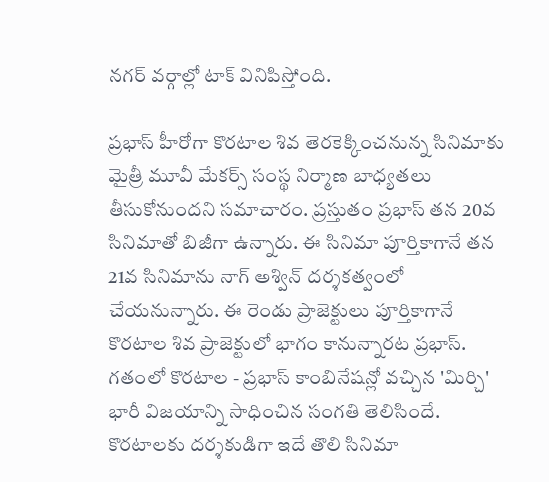నగర్ వర్గాల్లో టాక్ వినిపిస్తోంది.

ప్రభాస్ హీరోగా కొరటాల శివ తెరకెక్కించనున్న సినిమాకు మైత్రీ మూవీ మేకర్స్ సంస్థ నిర్మాణ బాధ్యతలు తీసుకోనుందని సమాచారం. ప్రస్తుతం ప్రభాస్ తన 20వ సినిమాతో బిజీగా ఉన్నారు. ఈ సినిమా పూర్తికాగానే తన 21వ సినిమాను నాగ్ అశ్విన్ దర్శకత్వంలో చేయనున్నారు. ఈ రెండు ప్రాజెక్టులు పూర్తికాగానే కొరటాల శివ ప్రాజెక్టులో భాగం కానున్నారట ప్రభాస్.
గతంలో కొరటాల - ప్రభాస్ కాంబినేషన్లో వచ్చిన 'మిర్చి' భారీ విజయాన్ని సాధించిన సంగతి తెలిసిందే. కొరటాలకు దర్శకుడిగా ఇదే తొలి సినిమా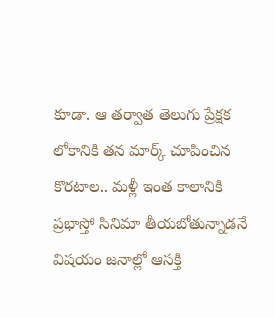కూడా. ఆ తర్వాత తెలుగు ప్రేక్షక లోకానికి తన మార్క్ చూపించిన కొరటాల.. మళ్లీ ఇంత కాలానికి ప్రభాస్తో సినిమా తీయబోతున్నాడనే విషయం జనాల్లో ఆసక్తి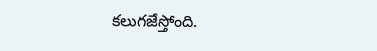కలుగజేస్తోంది.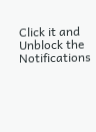Click it and Unblock the Notifications